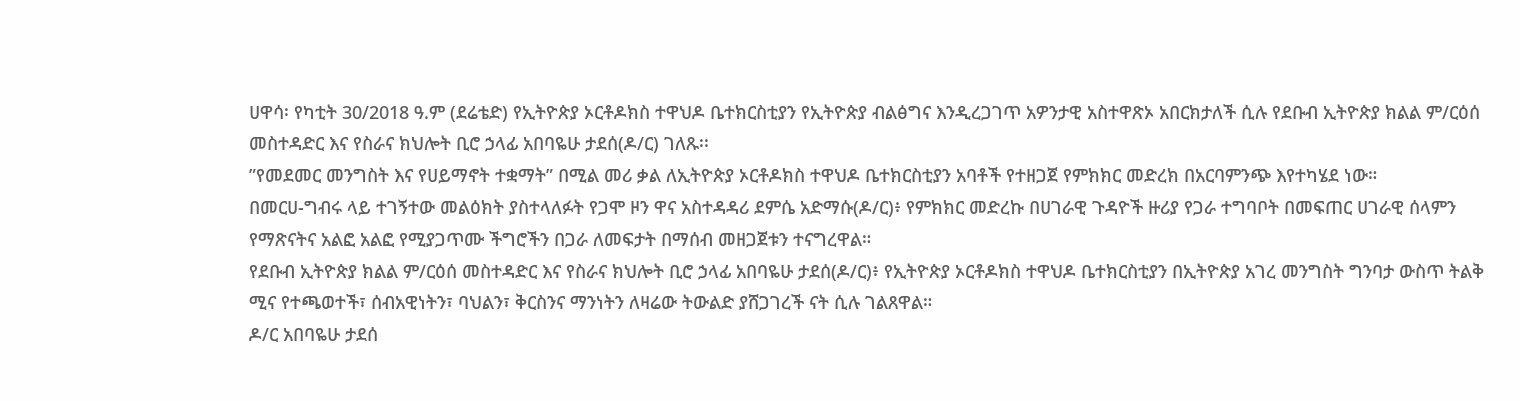ሀዋሳ፡ የካቲት 30/2018 ዓ.ም (ደሬቴድ) የኢትዮጵያ ኦርቶዶክስ ተዋህዶ ቤተክርስቲያን የኢትዮጵያ ብልፅግና እንዲረጋገጥ አዎንታዊ አስተዋጽኦ አበርክታለች ሲሉ የደቡብ ኢትዮጵያ ክልል ም/ርዕሰ መስተዳድር እና የስራና ክህሎት ቢሮ ኃላፊ አበባዬሁ ታደሰ(ዶ/ር) ገለጹ፡፡
”የመደመር መንግስት እና የሀይማኖት ተቋማት” በሚል መሪ ቃል ለኢትዮጵያ ኦርቶዶክስ ተዋህዶ ቤተክርስቲያን አባቶች የተዘጋጀ የምክክር መድረክ በአርባምንጭ እየተካሄደ ነው።
በመርሀ-ግብሩ ላይ ተገኝተው መልዕክት ያስተላለፉት የጋሞ ዞን ዋና አስተዳዳሪ ደምሴ አድማሱ(ዶ/ር)፥ የምክክር መድረኩ በሀገራዊ ጉዳዮች ዙሪያ የጋራ ተግባቦት በመፍጠር ሀገራዊ ሰላምን የማጽናትና አልፎ አልፎ የሚያጋጥሙ ችግሮችን በጋራ ለመፍታት በማሰብ መዘጋጀቱን ተናግረዋል።
የደቡብ ኢትዮጵያ ክልል ም/ርዕሰ መስተዳድር እና የስራና ክህሎት ቢሮ ኃላፊ አበባዬሁ ታደሰ(ዶ/ር)፥ የኢትዮጵያ ኦርቶዶክስ ተዋህዶ ቤተክርስቲያን በኢትዮጵያ አገረ መንግስት ግንባታ ውስጥ ትልቅ ሚና የተጫወተች፣ ሰብአዊነትን፣ ባህልን፣ ቅርስንና ማንነትን ለዛሬው ትውልድ ያሸጋገረች ናት ሲሉ ገልጸዋል።
ዶ/ር አበባዬሁ ታደሰ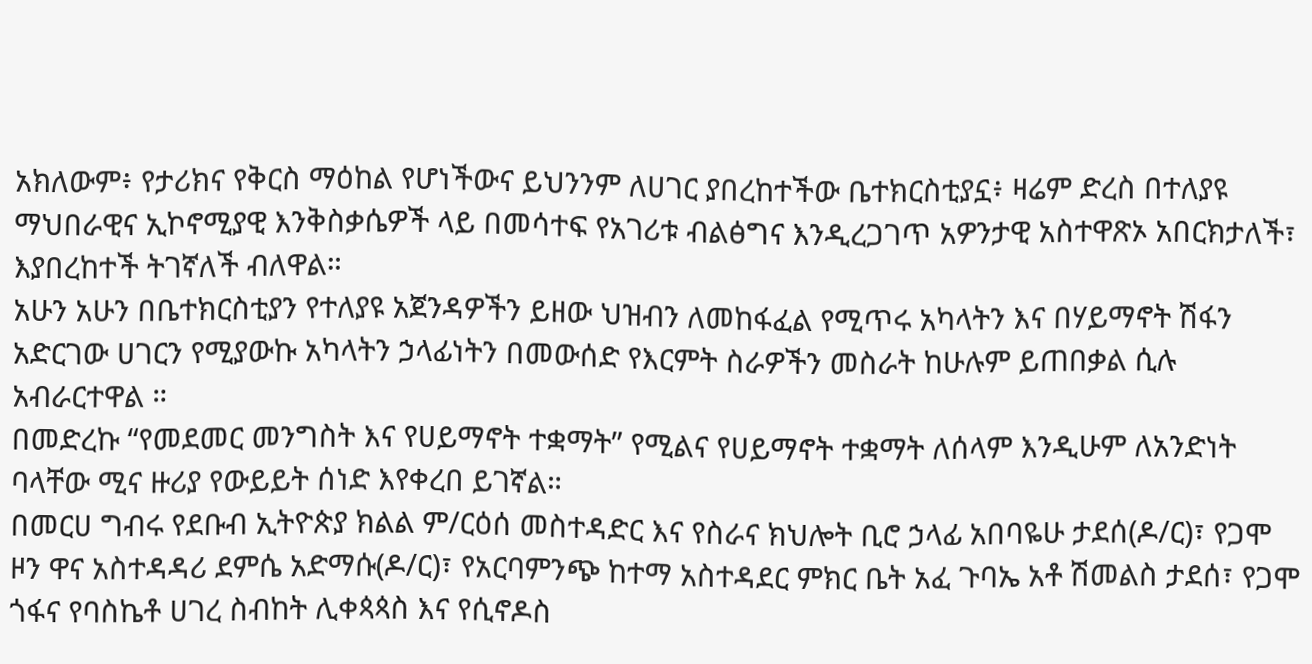አክለውም፥ የታሪክና የቅርስ ማዕከል የሆነችውና ይህንንም ለሀገር ያበረከተችው ቤተክርስቲያኗ፥ ዛሬም ድረስ በተለያዩ ማህበራዊና ኢኮኖሚያዊ እንቅስቃሴዎች ላይ በመሳተፍ የአገሪቱ ብልፅግና እንዲረጋገጥ አዎንታዊ አስተዋጽኦ አበርክታለች፣ እያበረከተች ትገኛለች ብለዋል።
አሁን አሁን በቤተክርስቲያን የተለያዩ አጀንዳዎችን ይዘው ህዝብን ለመከፋፈል የሚጥሩ አካላትን እና በሃይማኖት ሽፋን አድርገው ሀገርን የሚያውኩ አካላትን ኃላፊነትን በመውሰድ የእርምት ስራዎችን መስራት ከሁሉም ይጠበቃል ሲሉ አብራርተዋል ።
በመድረኩ “የመደመር መንግስት እና የሀይማኖት ተቋማት” የሚልና የሀይማኖት ተቋማት ለሰላም እንዲሁም ለአንድነት ባላቸው ሚና ዙሪያ የውይይት ሰነድ እየቀረበ ይገኛል።
በመርሀ ግብሩ የደቡብ ኢትዮጵያ ክልል ም/ርዕሰ መስተዳድር እና የስራና ክህሎት ቢሮ ኃላፊ አበባዬሁ ታደሰ(ዶ/ር)፣ የጋሞ ዞን ዋና አስተዳዳሪ ደምሴ አድማሱ(ዶ/ር)፣ የአርባምንጭ ከተማ አስተዳደር ምክር ቤት አፈ ጉባኤ አቶ ሽመልስ ታደሰ፣ የጋሞ ጎፋና የባስኬቶ ሀገረ ስብከት ሊቀጳጳስ እና የሲኖዶስ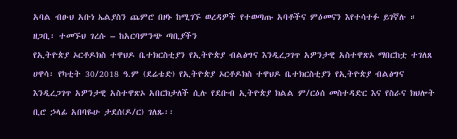አባል ብፁህ አቡነ ኤልያስን ጨምሮ በዞኑ ከሚገኙ ወረዳዎች የተወጣጡ አባቶችና ምዕመናን እየተሳተፉ ይገኛሉ ።
ዘጋቢ፡ ተመኙህ ገረሱ – ከአርባምንጭ ጣቢያችን
የኢትዮጵያ ኦርቶዶክስ ተዋህዶ ቤተክርስቲያን የኢትዮጵያ ብልፅግና እንዲረጋገጥ አዎንታዊ አስተዋጽኦ ማበርከቷ ተገለጸ
ሀዋሳ፡ የካቲት 30/2018 ዓ.ም (ደሬቴድ) የኢትዮጵያ ኦርቶዶክስ ተዋህዶ ቤተክርስቲያን የኢትዮጵያ ብልፅግና እንዲረጋገጥ አዎንታዊ አስተዋጽኦ አበርክታለች ሲሉ የደቡብ ኢትዮጵያ ክልል ም/ርዕሰ መስተዳድር እና የስራና ክህሎት ቢሮ ኃላፊ አበባዬሁ ታደሰ(ዶ/ር) ገለጹ፡፡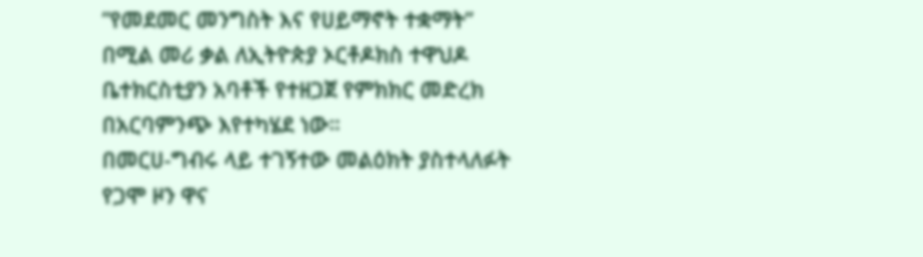”የመደመር መንግስት እና የሀይማኖት ተቋማት” በሚል መሪ ቃል ለኢትዮጵያ ኦርቶዶክስ ተዋህዶ ቤተክርስቲያን አባቶች የተዘጋጀ የምክክር መድረክ በአርባምንጭ እየተካሄደ ነው።
በመርሀ-ግብሩ ላይ ተገኝተው መልዕክት ያስተላለፉት የጋሞ ዞን ዋና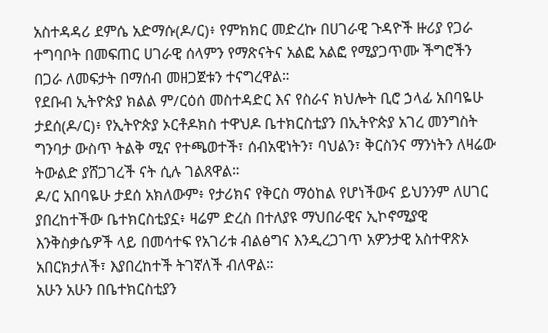አስተዳዳሪ ደምሴ አድማሱ(ዶ/ር)፥ የምክክር መድረኩ በሀገራዊ ጉዳዮች ዙሪያ የጋራ ተግባቦት በመፍጠር ሀገራዊ ሰላምን የማጽናትና አልፎ አልፎ የሚያጋጥሙ ችግሮችን በጋራ ለመፍታት በማሰብ መዘጋጀቱን ተናግረዋል።
የደቡብ ኢትዮጵያ ክልል ም/ርዕሰ መስተዳድር እና የስራና ክህሎት ቢሮ ኃላፊ አበባዬሁ ታደሰ(ዶ/ር)፥ የኢትዮጵያ ኦርቶዶክስ ተዋህዶ ቤተክርስቲያን በኢትዮጵያ አገረ መንግስት ግንባታ ውስጥ ትልቅ ሚና የተጫወተች፣ ሰብአዊነትን፣ ባህልን፣ ቅርስንና ማንነትን ለዛሬው ትውልድ ያሸጋገረች ናት ሲሉ ገልጸዋል።
ዶ/ር አበባዬሁ ታደሰ አክለውም፥ የታሪክና የቅርስ ማዕከል የሆነችውና ይህንንም ለሀገር ያበረከተችው ቤተክርስቲያኗ፥ ዛሬም ድረስ በተለያዩ ማህበራዊና ኢኮኖሚያዊ እንቅስቃሴዎች ላይ በመሳተፍ የአገሪቱ ብልፅግና እንዲረጋገጥ አዎንታዊ አስተዋጽኦ አበርክታለች፣ እያበረከተች ትገኛለች ብለዋል።
አሁን አሁን በቤተክርስቲያን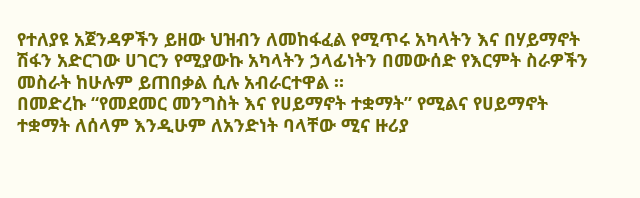የተለያዩ አጀንዳዎችን ይዘው ህዝብን ለመከፋፈል የሚጥሩ አካላትን እና በሃይማኖት ሽፋን አድርገው ሀገርን የሚያውኩ አካላትን ኃላፊነትን በመውሰድ የእርምት ስራዎችን መስራት ከሁሉም ይጠበቃል ሲሉ አብራርተዋል ።
በመድረኩ “የመደመር መንግስት እና የሀይማኖት ተቋማት” የሚልና የሀይማኖት ተቋማት ለሰላም እንዲሁም ለአንድነት ባላቸው ሚና ዙሪያ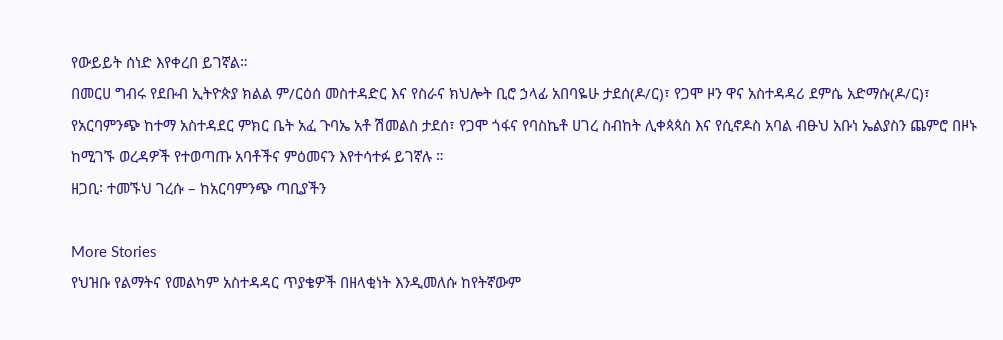የውይይት ሰነድ እየቀረበ ይገኛል።
በመርሀ ግብሩ የደቡብ ኢትዮጵያ ክልል ም/ርዕሰ መስተዳድር እና የስራና ክህሎት ቢሮ ኃላፊ አበባዬሁ ታደሰ(ዶ/ር)፣ የጋሞ ዞን ዋና አስተዳዳሪ ደምሴ አድማሱ(ዶ/ር)፣ የአርባምንጭ ከተማ አስተዳደር ምክር ቤት አፈ ጉባኤ አቶ ሽመልስ ታደሰ፣ የጋሞ ጎፋና የባስኬቶ ሀገረ ስብከት ሊቀጳጳስ እና የሲኖዶስ አባል ብፁህ አቡነ ኤልያስን ጨምሮ በዞኑ ከሚገኙ ወረዳዎች የተወጣጡ አባቶችና ምዕመናን እየተሳተፉ ይገኛሉ ።
ዘጋቢ፡ ተመኙህ ገረሱ – ከአርባምንጭ ጣቢያችን

More Stories
የህዝቡ የልማትና የመልካም አስተዳዳር ጥያቄዎች በዘላቂነት እንዲመለሱ ከየትኛውም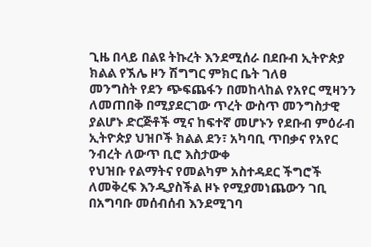ጊዜ በላይ በልዩ ትኩረት እንደሚሰራ በደቡብ ኢትዮጵያ ክልል የኧሌ ዞን ሽግግር ምክር ቤት ገለፀ
መንግስት የደን ጭፍጨፋን በመከላከል የአየር ሚዛንን ለመጠበቅ በሚያደርገው ጥረት ውስጥ መንግስታዊ ያልሆኑ ድርጅቶች ሚና ከፍተኛ መሆኑን የደቡብ ምዕራብ ኢትዮጵያ ህዝቦች ክልል ደን፣ አካባቢ ጥበቃና የአየር ንብረት ለውጥ ቢሮ እስታውቀ
የህዝቡ የልማትና የመልካም አስተዳደር ችግሮች ለመቅረፍ እንዲያስችል ዞኑ የሚያመነጨውን ገቢ በአግባቡ መሰብሰብ እንደሚገባ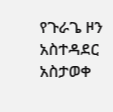የጉራጌ ዞን አስተዳደር አስታወቀ